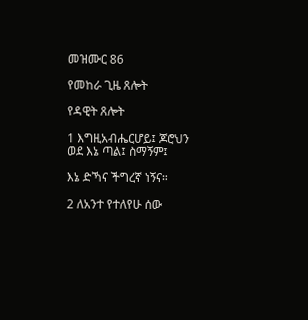መዝሙር 86

የመከራ ጊዜ ጸሎት

የዳዊት ጸሎት

1 እግዚአብሔርሆይ፤ ጆሮህን ወደ እኔ ጣል፤ ስማኝም፤

እኔ ድኻና ችግረኛ ነኝና።

2 ለአንተ የተለየሁ ሰው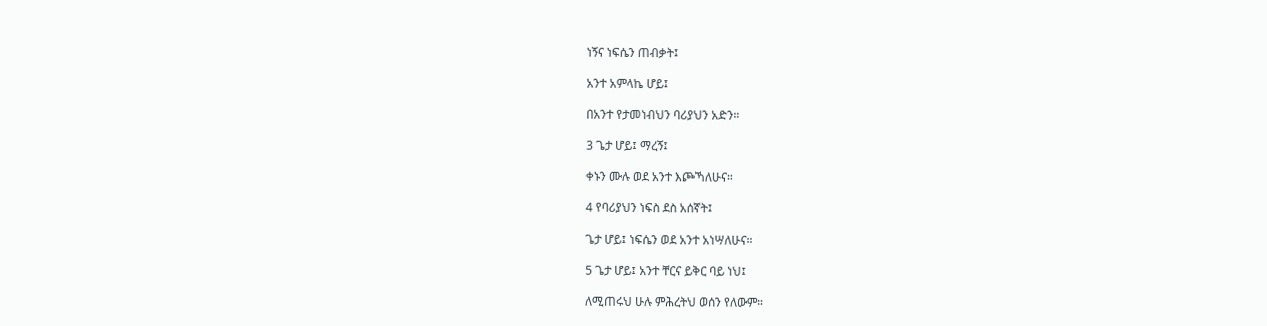ነኝና ነፍሴን ጠብቃት፤

አንተ አምላኬ ሆይ፤

በአንተ የታመነብህን ባሪያህን አድን።

3 ጌታ ሆይ፤ ማረኝ፤

ቀኑን ሙሉ ወደ አንተ እጮኻለሁና።

4 የባሪያህን ነፍስ ደስ አሰኛት፤

ጌታ ሆይ፤ ነፍሴን ወደ አንተ አነሣለሁና።

5 ጌታ ሆይ፤ አንተ ቸርና ይቅር ባይ ነህ፤

ለሚጠሩህ ሁሉ ምሕረትህ ወሰን የለውም።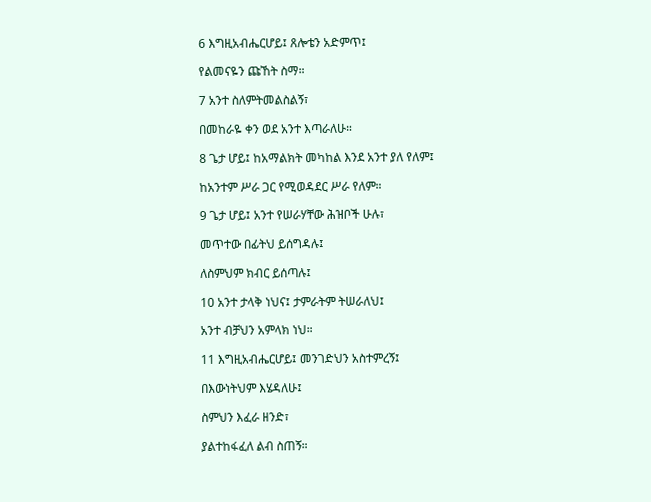6 እግዚአብሔርሆይ፤ ጸሎቴን አድምጥ፤

የልመናዬን ጩኸት ስማ።

7 አንተ ስለምትመልስልኝ፣

በመከራዬ ቀን ወደ አንተ እጣራለሁ።

8 ጌታ ሆይ፤ ከአማልክት መካከል እንደ አንተ ያለ የለም፤

ከአንተም ሥራ ጋር የሚወዳደር ሥራ የለም።

9 ጌታ ሆይ፤ አንተ የሠራሃቸው ሕዝቦች ሁሉ፣

መጥተው በፊትህ ይሰግዳሉ፤

ለስምህም ክብር ይሰጣሉ፤

10 አንተ ታላቅ ነህና፤ ታምራትም ትሠራለህ፤

አንተ ብቻህን አምላክ ነህ።

11 እግዚአብሔርሆይ፤ መንገድህን አስተምረኝ፤

በእውነትህም እሄዳለሁ፤

ስምህን እፈራ ዘንድ፣

ያልተከፋፈለ ልብ ስጠኝ።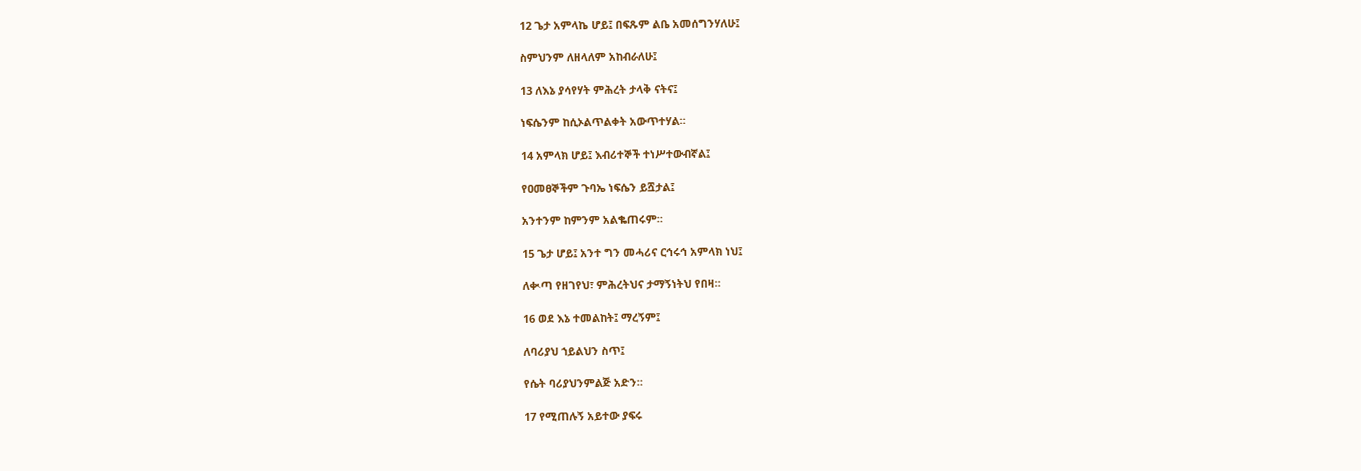12 ጌታ አምላኬ ሆይ፤ በፍጹም ልቤ አመሰግንሃለሁ፤

ስምህንም ለዘላለም አከብራለሁ፤

13 ለእኔ ያሳየሃት ምሕረት ታላቅ ናትና፤

ነፍሴንም ከሲኦልጥልቀት አውጥተሃል።

14 አምላክ ሆይ፤ እብሪተኞች ተነሥተውብኛል፤

የዐመፀኞችም ጉባኤ ነፍሴን ይሿታል፤

አንተንም ከምንም አልቈጠሩም።

15 ጌታ ሆይ፤ አንተ ግን መሓሪና ርኅሩኅ አምላክ ነህ፤

ለቊጣ የዘገየህ፣ ምሕረትህና ታማኝነትህ የበዛ።

16 ወደ እኔ ተመልከት፤ ማረኝም፤

ለባሪያህ ኀይልህን ስጥ፤

የሴት ባሪያህንምልጅ አድን።

17 የሚጠሉኝ አይተው ያፍሩ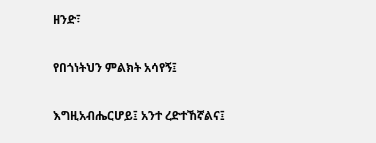ዘንድ፣

የበጎነትህን ምልክት አሳየኝ፤

እግዚአብሔርሆይ፤ አንተ ረድተኸኛልና፤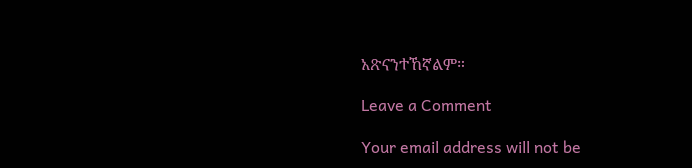አጽናንተኸኛልም።

Leave a Comment

Your email address will not be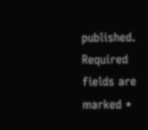published. Required fields are marked *